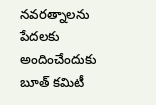నవరత్నాలను పేదలకు అందించేందుకు బూత్ కమిటీ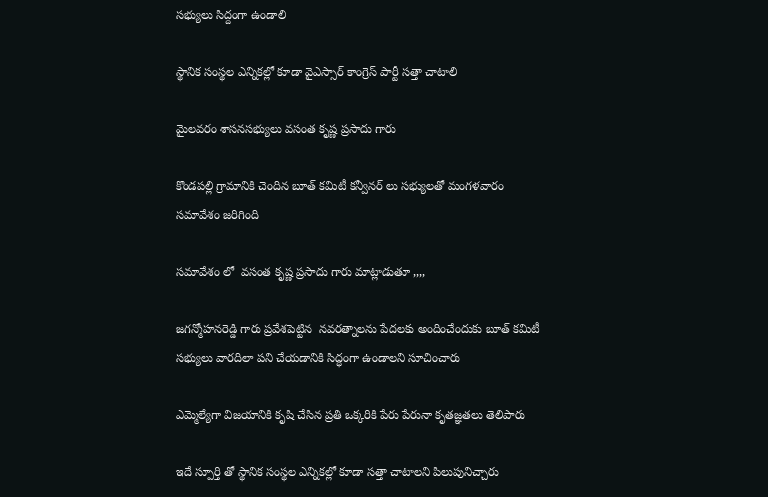సభ్యులు సిద్దంగా ఉండాలి

స్థానిక సంస్థల ఎన్నికల్లో కూడా వైఎస్సార్ కాంగ్రెస్ పార్టీ సత‌్తా చాటాలి

మైలవరం శాసనసభ్యులు వసంత కృష్ణ ప్రసాదు గారు

కొండపల్లి గ్రామానికి చెందిన బూత్ కమిటీ కన్వీనర్ లు సభ్యులతో మంగళవారం సమావేశం జరిగింది

సమావేశం లో  వసంత కృష్ణ ప్రసాదు గారు మాట్లాడుతూ ,,,,

జగన్మోహనరెడ్డి గారు ప్రవేశపెట్టిన  నవరత్నాలను పేదలకు అందించేందుకు బూత్ కమిటీ సభ్యులు వారదిలా పని చేయడానికి సిద్ధంగా ఉండాలని సూచించారు

ఎమ్మెల్యేగా విజయానికి కృషి చేసిన ప్రతి ఒక్కరికి పేరు పేరునా కృతజ్ఞతలు తెలిపారు

ఇదే స్పూర్తి తో స్థానిక సంస్థల ఎన్నికల్లో కూడా సత్తా చాటాలని పిలుపునిచ్చారు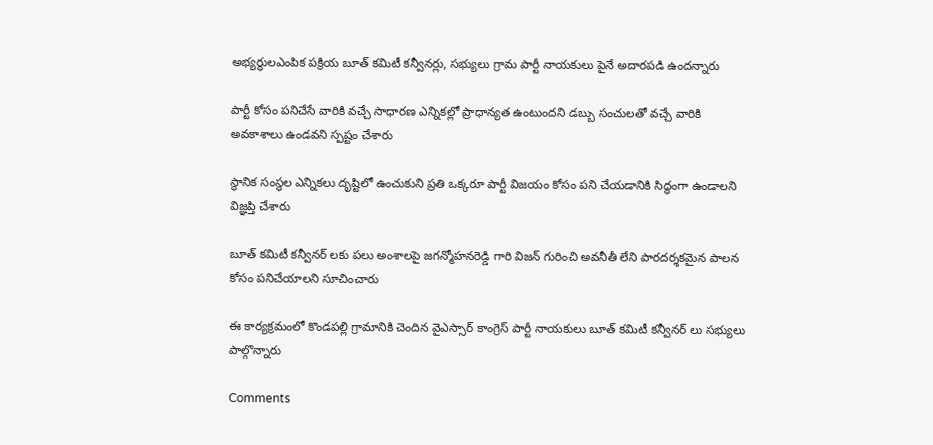అభ్యర్థులఎంపిక పక్రియ బూత్ కమిటీ కన్వీనర్లు, సభ్యులు గ్రామ పార్టీ నాయకులు పైనే అదారపడి ఉందన్నారు

పార్టీ కోసం పనిచేసే వారికి వచ్చే సాధారణ ఎన్నికల్లో ప్రాధాన్యత ఉంటుందని డబ్బు సంచులతో వచ్చే వారికి అవకాశాలు ఉండవని స్పష్టం చేశారు

స్థానిక సంస్థల ఎన్నికలు దృష్టిలో ఉంచుకుని ప్రతి ఒక్కరూ పార్టీ విజయం కోసం పని చేయడానికి సిద్ధంగా ఉండాలని విజ్ఞప్తి చేశారు

బూత్ కమిటీ కన్వీనర్ లకు పలు అంశాలపై జగన్మోహనరెడ్డి గారి విజన్ గురించి అవనీతీ లేని పారదర్శకమైన పాలన కోసం పనిచేయాలని సూచించారు

ఈ కార్యక్రమంలో కొండపల్లి గ్రామానికి చెందిన వైఎస్సార్ కాంగ్రెస్ పార్టీ నాయకులు బూత్ కమిటీ కన్వీనర్ లు సభ్యులు పాల్గొన్నారు

Comments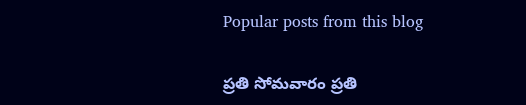Popular posts from this blog

ప్రతి సోమవారం ప్రతి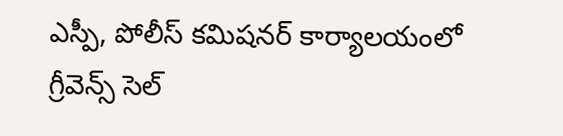ఎస్పీ, పోలీస్ కమిషనర్ కార్యాలయంలో గ్రీవెన్స్ సెల్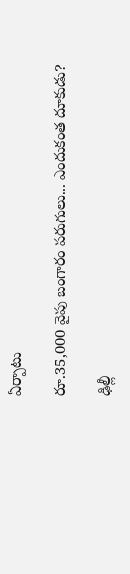ఏర్పాటు

రూ.35,000 వైపు బంగారం పరుగులు... ఎందుకంత దూకుడు?

ఢిల్లీ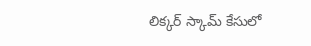లిక్కర్ స్కామ్‌ కేసులో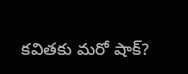కవితకు మరో షాక్?